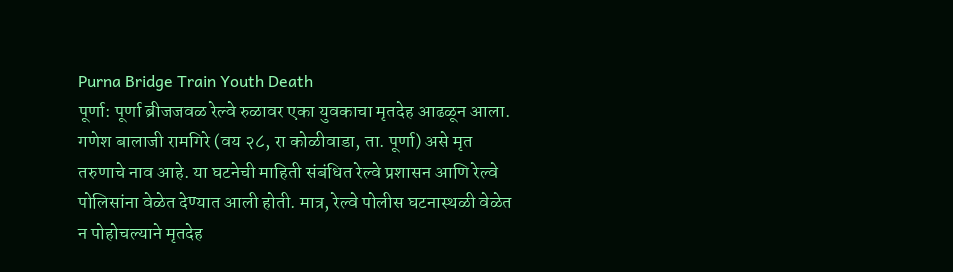Purna Bridge Train Youth Death
पूर्णा: पूर्णा ब्रीजजवळ रेल्वे रुळावर एका युवकाचा मृतदेह आढळून आला. गणेश बालाजी रामगिरे (वय २८, रा कोळीवाडा, ता. पूर्णा) असे मृत तरुणाचे नाव आहे. या घटनेची माहिती संबंधित रेल्वे प्रशासन आणि रेल्वे पोलिसांना वेळेत देण्यात आली होती. मात्र, रेल्वे पोलीस घटनास्थळी वेळेत न पोहोचल्याने मृतदेह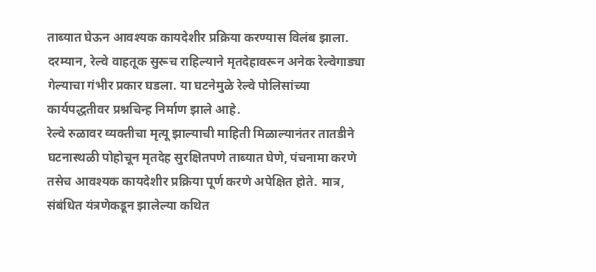ताब्यात घेऊन आवश्यक कायदेशीर प्रक्रिया करण्यास विलंब झाला. दरम्यान, रेल्वे वाहतूक सुरूच राहिल्याने मृतदेहावरून अनेक रेल्वेगाड्या गेल्याचा गंभीर प्रकार घडला. या घटनेमुळे रेल्वे पोलिसांच्या कार्यपद्धतीवर प्रश्नचिन्ह निर्माण झाले आहे.
रेल्वे रुळावर व्यक्तीचा मृत्यू झाल्याची माहिती मिळाल्यानंतर तातडीने घटनास्थळी पोहोचून मृतदेह सुरक्षितपणे ताब्यात घेणे, पंचनामा करणे तसेच आवश्यक कायदेशीर प्रक्रिया पूर्ण करणे अपेक्षित होते. मात्र, संबंधित यंत्रणेकडून झालेल्या कथित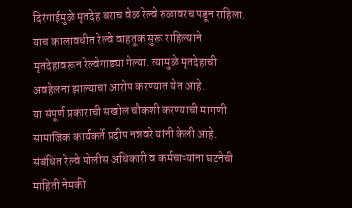दिरंगाईमुळे मृतदेह बराच वेळ रेल्वे रुळावरच पडून राहिला. याच कालावधीत रेल्वे वाहतूक सुरू राहिल्याने मृतदेहावरून रेल्वेगाड्या गेल्या. त्यामुळे मृतदेहाची अवहेलना झाल्याचा आरोप करण्यात येत आहे.
या संपूर्ण प्रकाराची सखोल चौकशी करण्याची मागणी सामाजिक कार्यकर्ते प्रदीप नन्नवरे यांनी केली आहे. संबंधित रेल्वे पोलीस अधिकारी व कर्मचाऱ्यांना घटनेची माहिती नेमकी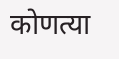कोणत्या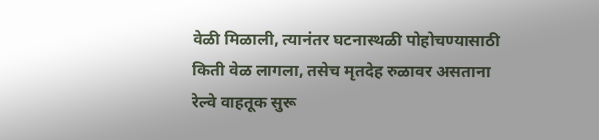वेळी मिळाली, त्यानंतर घटनास्थळी पोहोचण्यासाठी किती वेळ लागला, तसेच मृतदेह रुळावर असताना रेल्वे वाहतूक सुरू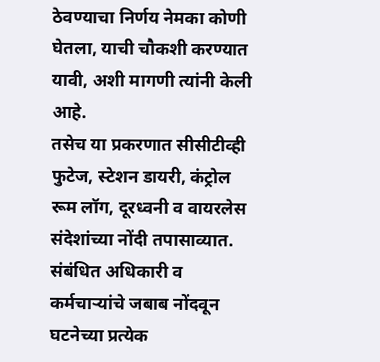ठेवण्याचा निर्णय नेमका कोणी घेतला, याची चौकशी करण्यात यावी, अशी मागणी त्यांनी केली आहे.
तसेच या प्रकरणात सीसीटीव्ही फुटेज, स्टेशन डायरी, कंट्रोल रूम लॉग, दूरध्वनी व वायरलेस संदेशांच्या नोंदी तपासाव्यात. संबंधित अधिकारी व कर्मचाऱ्यांचे जबाब नोंदवून घटनेच्या प्रत्येक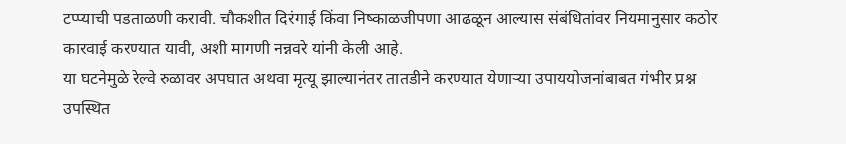टप्प्याची पडताळणी करावी. चौकशीत दिरंगाई किंवा निष्काळजीपणा आढळून आल्यास संबंधितांवर नियमानुसार कठोर कारवाई करण्यात यावी, अशी मागणी नन्नवरे यांनी केली आहे.
या घटनेमुळे रेल्वे रुळावर अपघात अथवा मृत्यू झाल्यानंतर तातडीने करण्यात येणाऱ्या उपाययोजनांबाबत गंभीर प्रश्न उपस्थित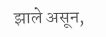झाले असून,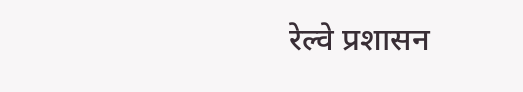रेल्वे प्रशासन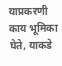याप्रकरणी काय भूमिका घेते, याकडे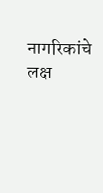नागरिकांचे लक्ष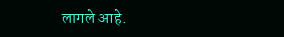लागले आहे.